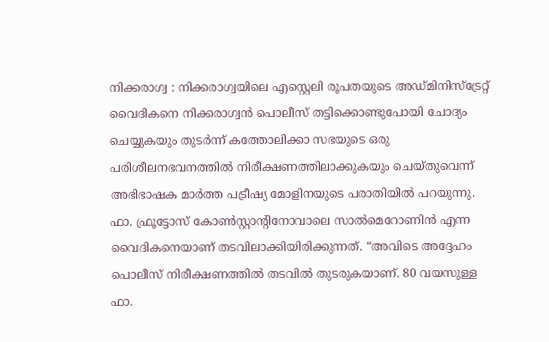നിക്കരാഗ്വ : നിക്കരാഗ്വയിലെ എസ്റ്റെലി രൂപതയുടെ അഡ്മിനിസ്ട്രേറ്റ് വൈദികനെ നിക്കരാഗ്വൻ പൊലീസ് തട്ടിക്കൊണ്ടുപോയി ചോദ്യം ചെയ്യുകയും തുടർന്ന് കത്തോലിക്കാ സഭയുടെ ഒരു പരിശീലനഭവനത്തിൽ നിരീക്ഷണത്തിലാക്കുകയും ചെയ്തുവെന്ന് അഭിഭാഷക മാർത്ത പട്രീഷ്യ മോളിനയുടെ പരാതിയിൽ പറയുന്നു.
ഫാ. ഫ്രൂട്ടോസ് കോൺസ്റ്റാന്റിനോവാലെ സാൽമെറോണിൻ എന്ന വൈദികനെയാണ് തടവിലാക്കിയിരിക്കുന്നത്. “അവിടെ അദ്ദേഹം പൊലീസ് നിരീക്ഷണത്തിൽ തടവിൽ തുടരുകയാണ്. 80 വയസുള്ള ഫാ.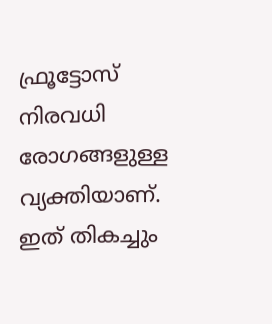ഫ്രൂട്ടോസ് നിരവധി രോഗങ്ങളുള്ള വ്യക്തിയാണ്. ഇത് തികച്ചും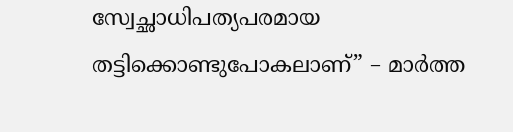സ്വേച്ഛാധിപത്യപരമായ തട്ടിക്കൊണ്ടുപോകലാണ്” – മാർത്ത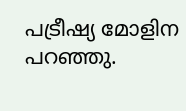പട്രീഷ്യ മോളിന പറഞ്ഞു.